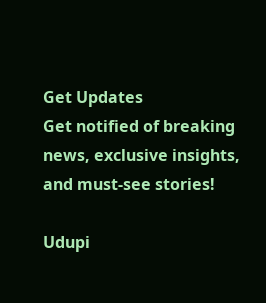Get Updates
Get notified of breaking news, exclusive insights, and must-see stories!

Udupi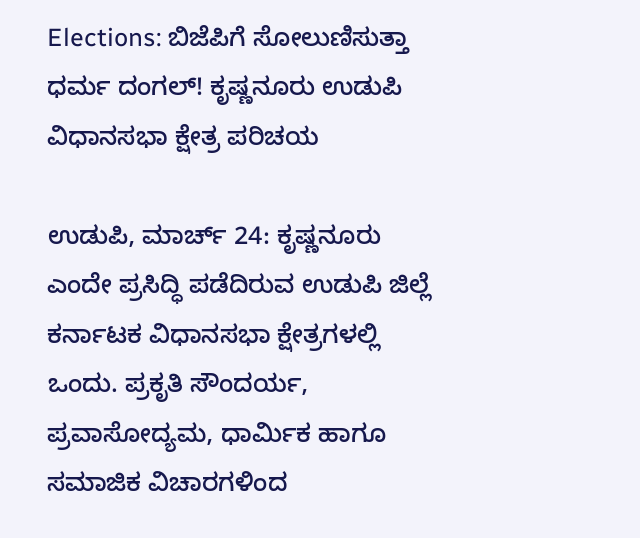Elections: ಬಿಜೆಪಿಗೆ ಸೋಲುಣಿಸುತ್ತಾ ಧರ್ಮ ದಂಗಲ್‌! ಕೃಷ್ಣನೂರು ಉಡುಪಿ ವಿಧಾನಸಭಾ ಕ್ಷೇತ್ರ ಪರಿಚಯ

ಉಡುಪಿ, ಮಾರ್ಚ್ 24: ಕೃಷ್ಣನೂರು ಎಂದೇ ಪ್ರಸಿದ್ಧಿ ಪಡೆದಿರುವ ಉಡುಪಿ ಜಿಲ್ಲೆ ಕರ್ನಾಟಕ ವಿಧಾನಸಭಾ ಕ್ಷೇತ್ರಗಳಲ್ಲಿ ಒಂದು. ಪ್ರಕೃತಿ ಸೌಂದರ್ಯ, ಪ್ರವಾಸೋದ್ಯಮ, ಧಾರ್ಮಿಕ ಹಾಗೂ ಸಮಾಜಿಕ ವಿಚಾರಗಳಿಂದ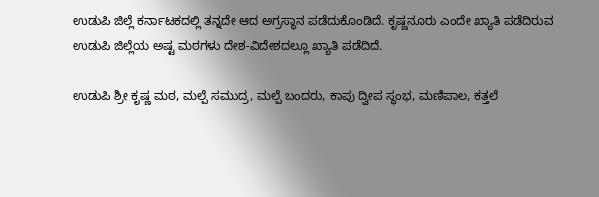ಉಡುಪಿ ಜಿಲ್ಲೆ ಕರ್ನಾಟಕದಲ್ಲಿ ತನ್ನದೇ ಆದ ಅಗ್ರಸ್ಥಾನ ಪಡೆದುಕೊಂಡಿದೆ. ಕೃಷ್ಣನೂರು ಎಂದೇ ಖ್ಯಾತಿ ಪಡೆದಿರುವ ಉಡುಪಿ ಜಿಲ್ಲೆಯ ಅಷ್ಟ ಮಠಗಳು ದೇಶ-ವಿದೇಶದಲ್ಲೂ ಖ್ಯಾತಿ ಪಡೆದಿದೆ.

ಉಡುಪಿ ಶ್ರೀ ಕೃಷ್ಣ ಮಠ, ಮಲ್ಪೆ ಸಮುದ್ರ, ಮಲ್ಪೆ ಬಂದರು, ಕಾಪು ದ್ವೀಪ ಸ್ಥಂಭ, ಮಣಿಪಾಲ, ಕತ್ತಲೆ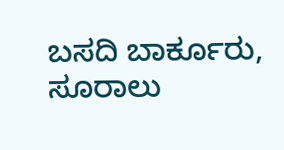ಬಸದಿ ಬಾರ್ಕೂರು, ಸೂರಾಲು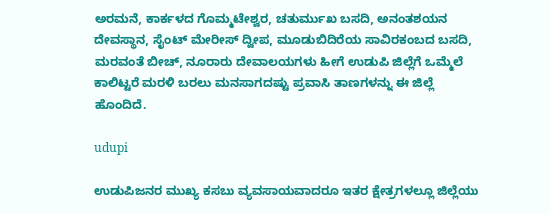ಅರಮನೆ, ಕಾರ್ಕಳದ ಗೊಮ್ಮಟೇಶ್ವರ, ಚತುರ್ಮುಖ ಬಸದಿ, ಅನಂತಶಯನ ದೇವಸ್ಥಾನ, ಸೈಂಟ್ ಮೇರೀಸ್ ದ್ವೀಪ, ಮೂಡುಬಿದಿರೆಯ ಸಾವಿರಕಂಬದ ಬಸದಿ, ಮರವಂತೆ ಬೀಚ್‌, ನೂರಾರು ದೇವಾಲಯಗಳು ಹೀಗೆ ಉಡುಪಿ ಜಿಲ್ಲೆಗೆ ಒಮ್ಮೆಲೆ ಕಾಲಿಟ್ಟರೆ ಮರಳಿ ಬರಲು ಮನಸಾಗದಷ್ಟು ಪ್ರವಾಸಿ ತಾಣಗಳನ್ನು ಈ ಜಿಲ್ಲೆ ಹೊಂದಿದೆ.

udupi

ಉಡುಪಿಜನರ ಮುಖ್ಯ ಕಸಬು ವ್ಯವಸಾಯವಾದರೂ ಇತರ ಕ್ಷೇತ್ರಗಳಲ್ಲೂ ಜಿಲ್ಲೆಯು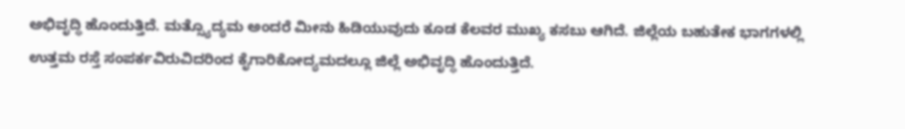ಅಭಿವೃದ್ಧಿ ಹೊಂದುತ್ತಿದೆ. ಮತ್ಸ್ಯೊದ್ಯಮ ಅಂದರೆ ಮೀನು ಹಿಡಿಯುವುದು ಕೂಡ ಕೆಲವರ ಮುಖ್ಯ ಕಸಬು ಆಗಿದೆ. ಜಿಲ್ಲೆಯ ಬಹುತೇಕ ಭಾಗಗಳಲ್ಲಿ ಉತ್ತಮ ರಸ್ತೆ ಸಂಪರ್ಕವಿರುವಿದರಿಂದ ಕೈಗಾರಿಕೋದ್ಯಮದಲ್ಲೂ ಜಿಲ್ಲೆ ಅಭಿವೃದ್ಧಿ ಹೊಂದುತ್ತಿದೆ.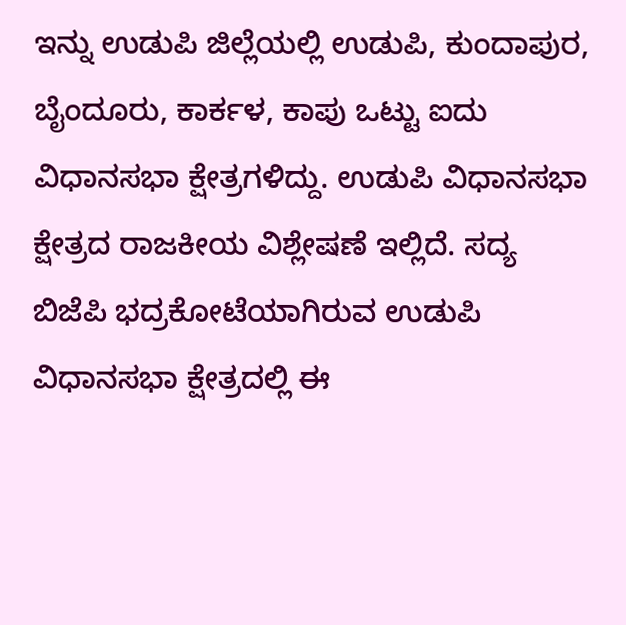ಇನ್ನು ಉಡುಪಿ ಜಿಲ್ಲೆಯಲ್ಲಿ ಉಡುಪಿ, ಕುಂದಾಪುರ, ಬೈಂದೂರು, ಕಾರ್ಕಳ, ಕಾಪು ಒಟ್ಟು ಐದು ವಿಧಾನಸಭಾ ಕ್ಷೇತ್ರಗಳಿದ್ದು. ಉಡುಪಿ ವಿಧಾನಸಭಾ ಕ್ಷೇತ್ರದ ರಾಜಕೀಯ ವಿಶ್ಲೇಷಣೆ ಇಲ್ಲಿದೆ. ಸದ್ಯ ಬಿಜೆಪಿ ಭದ್ರಕೋಟೆಯಾಗಿರುವ ಉಡುಪಿ ವಿಧಾನಸಭಾ ಕ್ಷೇತ್ರದಲ್ಲಿ ಈ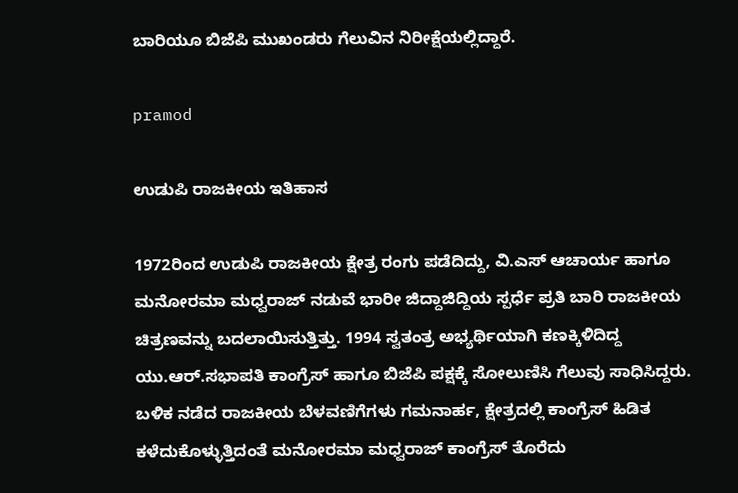ಬಾರಿಯೂ ಬಿಜೆಪಿ ಮುಖಂಡರು ಗೆಲುವಿನ ನಿರೀಕ್ಷೆಯಲ್ಲಿದ್ದಾರೆ.

pramod

ಉಡುಪಿ ರಾಜಕೀಯ ಇತಿಹಾಸ

1972ರಿಂದ ಉಡುಪಿ ರಾಜಕೀಯ ಕ್ಷೇತ್ರ ರಂಗು ಪಡೆದಿದ್ದು, ವಿ.ಎಸ್ ಆಚಾರ್ಯ ಹಾಗೂ ಮನೋರಮಾ ಮಧ್ವರಾಜ್ ನಡುವೆ ಭಾರೀ ಜಿದ್ದಾಜಿದ್ದಿಯ ಸ್ಪರ್ಧೆ ಪ್ರತಿ ಬಾರಿ ರಾಜಕೀಯ ಚಿತ್ರಣವನ್ನು ಬದಲಾಯಿಸುತ್ತಿತ್ತು. 1994 ಸ್ವತಂತ್ರ ಅಭ್ಯರ್ಥಿಯಾಗಿ ಕಣಕ್ಕಿಳಿದಿದ್ದ ಯು.ಆರ್.ಸಭಾಪತಿ ಕಾಂಗ್ರೆಸ್‌ ಹಾಗೂ ಬಿಜೆಪಿ ಪಕ್ಷಕ್ಕೆ ಸೋಲುಣಿಸಿ ಗೆಲುವು ಸಾಧಿಸಿದ್ದರು. ಬಳಿಕ ನಡೆದ ರಾಜಕೀಯ ಬೆಳವಣಿಗೆಗಳು ಗಮನಾರ್ಹ, ಕ್ಷೇತ್ರದಲ್ಲಿ ಕಾಂಗ್ರೆಸ್‌ ಹಿಡಿತ ಕಳೆದುಕೊಳ್ಳುತ್ತಿದಂತೆ ಮನೋರಮಾ ಮಧ್ವರಾಜ್ ಕಾಂಗ್ರೆಸ್‌ ತೊರೆದು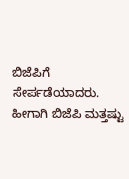ಬಿಜೆಪಿಗೆ ಸೇರ್ಪಡೆಯಾದರು. ಹೀಗಾಗಿ ಬಿಜೆಪಿ ಮತ್ತಷ್ಟು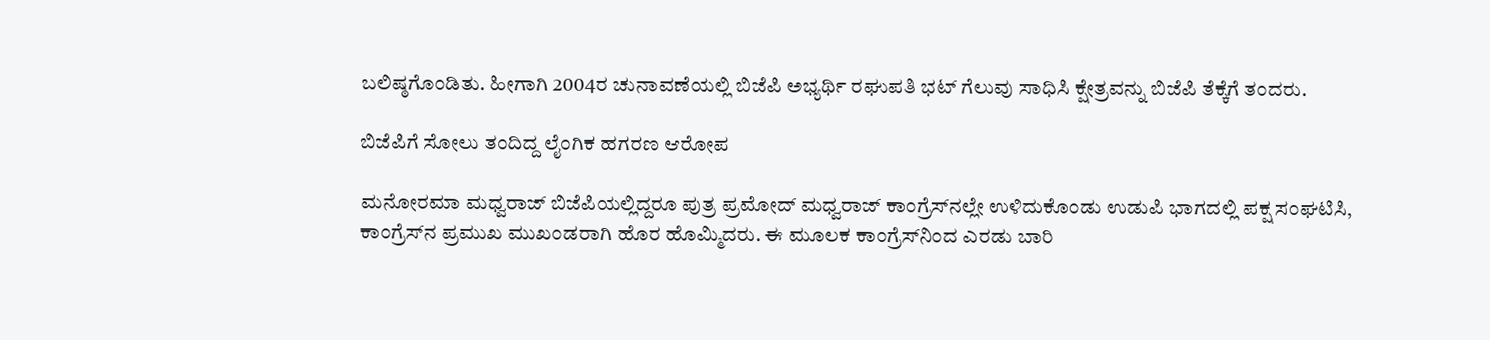ಬಲಿಷ್ಠಗೊಂಡಿತು. ಹೀಗಾಗಿ 2004ರ ಚುನಾವಣೆಯಲ್ಲಿ ಬಿಜೆಪಿ ಅಭ್ಯರ್ಥಿ ರಘುಪತಿ ಭಟ್‌ ಗೆಲುವು ಸಾಧಿಸಿ ಕ್ಷೇತ್ರವನ್ನು ಬಿಜೆಪಿ ತೆಕ್ಕೆಗೆ ತಂದರು.

ಬಿಜೆಪಿಗೆ ಸೋಲು ತಂದಿದ್ದ ಲೈಂಗಿಕ ಹಗರಣ ಆರೋಪ

ಮನೋರಮಾ ಮಧ್ವರಾಜ್ ಬಿಜೆಪಿಯಲ್ಲಿದ್ದರೂ ಪುತ್ರ ಪ್ರಮೋದ್‌ ಮಧ್ವರಾಜ್ ಕಾಂಗ್ರೆಸ್‌ನಲ್ಲೇ ಉಳಿದುಕೊಂಡು ಉಡುಪಿ ಭಾಗದಲ್ಲಿ ಪಕ್ಷ ಸಂಘಟಿಸಿ, ಕಾಂಗ್ರೆಸ್‌ನ ಪ್ರಮುಖ ಮುಖಂಡರಾಗಿ ಹೊರ ಹೊಮ್ಮಿದರು. ಈ ಮೂಲಕ ಕಾಂಗ್ರೆಸ್‌ನಿಂದ ಎರಡು ಬಾರಿ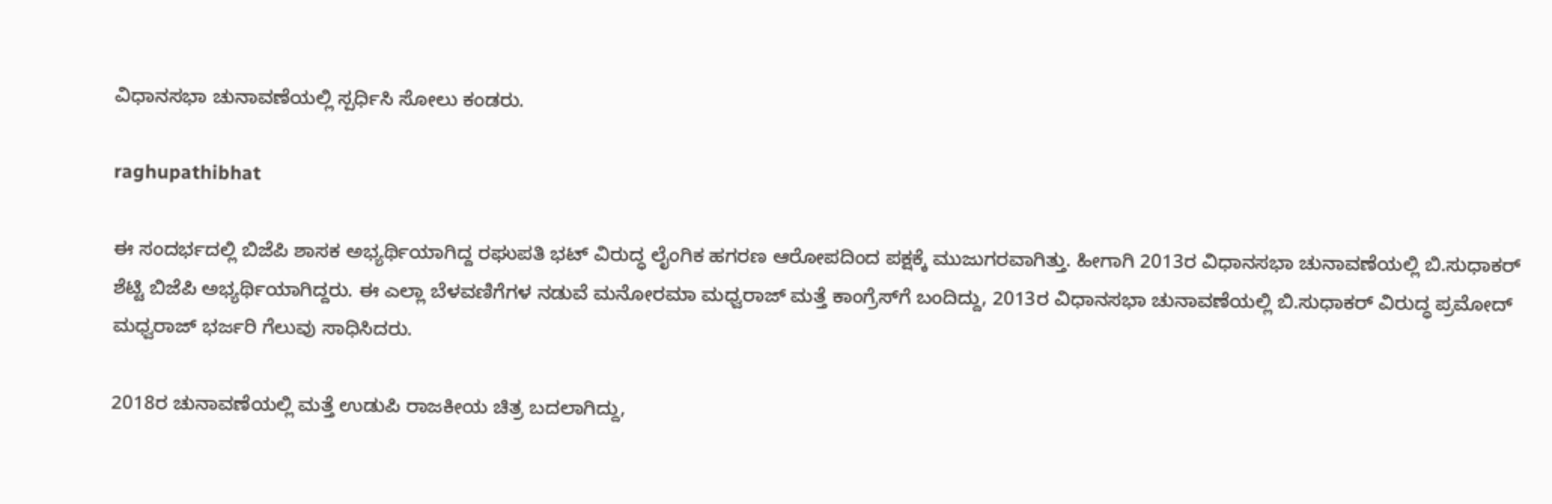ವಿಧಾನಸಭಾ ಚುನಾವಣೆಯಲ್ಲಿ ಸ್ಪರ್ಧಿಸಿ ಸೋಲು ಕಂಡರು.

raghupathibhat

ಈ ಸಂದರ್ಭದಲ್ಲಿ ಬಿಜೆಪಿ ಶಾಸಕ ಅಭ್ಯರ್ಥಿಯಾಗಿದ್ದ ರಘುಪತಿ ಭಟ್‌ ವಿರುದ್ಧ ಲೈಂಗಿಕ ಹಗರಣ ಆರೋಪದಿಂದ ಪಕ್ಷಕ್ಕೆ ಮುಜುಗರವಾಗಿತ್ತು. ಹೀಗಾಗಿ 2013ರ ವಿಧಾನಸಭಾ ಚುನಾವಣೆಯಲ್ಲಿ ಬಿ.ಸುಧಾಕರ್‌ ಶೆಟ್ಟಿ ಬಿಜೆಪಿ ಅಭ್ಯರ್ಥಿಯಾಗಿದ್ದರು. ಈ ಎಲ್ಲಾ ಬೆಳವಣಿಗೆಗಳ ನಡುವೆ ಮನೋರಮಾ ಮಧ್ವರಾಜ್ ಮತ್ತೆ ಕಾಂಗ್ರೆಸ್‌ಗೆ ಬಂದಿದ್ದು, 2013ರ ವಿಧಾನಸಭಾ ಚುನಾವಣೆಯಲ್ಲಿ ಬಿ.ಸುಧಾಕರ್‌ ವಿರುದ್ಧ ಪ್ರಮೋದ್‌ ಮಧ್ವರಾಜ್ ಭರ್ಜರಿ ಗೆಲುವು ಸಾಧಿಸಿದರು.

2018ರ ಚುನಾವಣೆಯಲ್ಲಿ ಮತ್ತೆ ಉಡುಪಿ ರಾಜಕೀಯ ಚಿತ್ರ ಬದಲಾಗಿದ್ದು,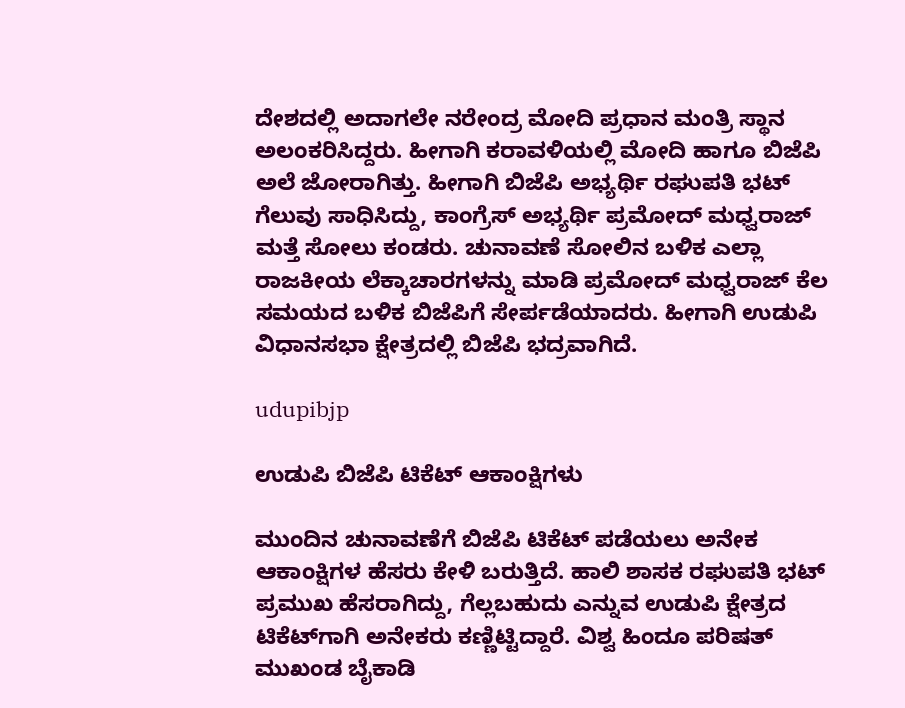ದೇಶದಲ್ಲಿ ಅದಾಗಲೇ ನರೇಂದ್ರ ಮೋದಿ ಪ್ರಧಾನ ಮಂತ್ರಿ ಸ್ಥಾನ ಅಲಂಕರಿಸಿದ್ದರು. ಹೀಗಾಗಿ ಕರಾವಳಿಯಲ್ಲಿ ಮೋದಿ ಹಾಗೂ ಬಿಜೆಪಿ ಅಲೆ ಜೋರಾಗಿತ್ತು. ಹೀಗಾಗಿ ಬಿಜೆಪಿ ಅಭ್ಯರ್ಥಿ ರಘುಪತಿ ಭಟ್ ಗೆಲುವು ಸಾಧಿಸಿದ್ದು, ಕಾಂಗ್ರೆಸ್ ಅಭ್ಯರ್ಥಿ ಪ್ರಮೋದ್ ಮಧ್ವರಾಜ್ ಮತ್ತೆ ಸೋಲು ಕಂಡರು. ಚುನಾವಣೆ ಸೋಲಿನ ಬಳಿಕ ಎಲ್ಲಾ ರಾಜಕೀಯ ಲೆಕ್ಕಾಚಾರಗಳನ್ನು ಮಾಡಿ ಪ್ರಮೋದ್ ಮಧ್ವರಾಜ್ ಕೆಲ ಸಮಯದ ಬಳಿಕ ಬಿಜೆಪಿಗೆ ಸೇರ್ಪಡೆಯಾದರು. ಹೀಗಾಗಿ ಉಡುಪಿ ವಿಧಾನಸಭಾ ಕ್ಷೇತ್ರದಲ್ಲಿ ಬಿಜೆಪಿ ಭದ್ರವಾಗಿದೆ.

udupibjp

ಉಡುಪಿ ಬಿಜೆಪಿ ಟಿಕೆಟ್‌ ಆಕಾಂಕ್ಷಿಗಳು

ಮುಂದಿನ ಚುನಾವಣೆಗೆ ಬಿಜೆಪಿ ಟಿಕೆಟ್ ಪಡೆಯಲು ಅನೇಕ ಆಕಾಂಕ್ಷಿಗಳ ಹೆಸರು ಕೇಳಿ ಬರುತ್ತಿದೆ. ಹಾಲಿ ಶಾಸಕ ರಘುಪತಿ ಭಟ್ ಪ್ರಮುಖ ಹೆಸರಾಗಿದ್ದು, ಗೆಲ್ಲಬಹುದು ಎನ್ನುವ ಉಡುಪಿ ಕ್ಷೇತ್ರದ ಟಿಕೆಟ್‌ಗಾಗಿ ಅನೇಕರು ಕಣ್ಣಿಟ್ಟಿದ್ದಾರೆ. ವಿಶ್ವ ಹಿಂದೂ ಪರಿಷತ್‌ ಮುಖಂಡ ಬೈಕಾಡಿ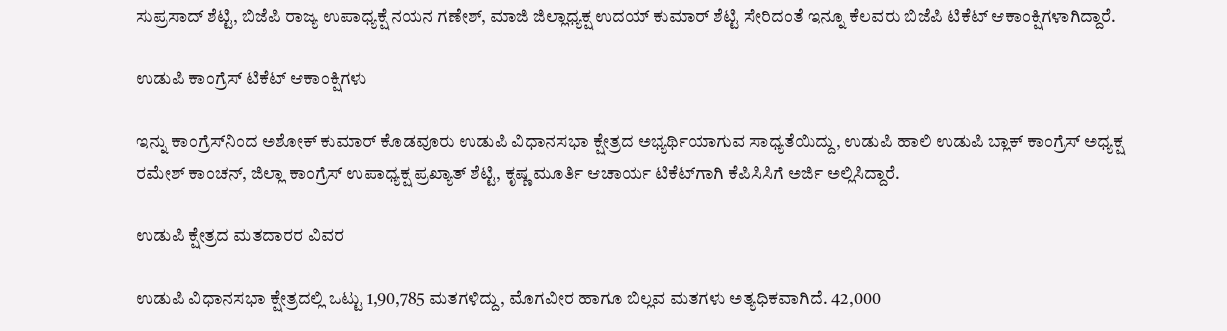ಸುಪ್ರಸಾದ್ ಶೆಟ್ಟಿ, ಬಿಜೆಪಿ ರಾಜ್ಯ ಉಪಾಧ್ಯಕ್ಷೆ ನಯನ ಗಣೇಶ್, ಮಾಜಿ ಜಿಲ್ಲಾಧ್ಯಕ್ಷ ಉದಯ್ ಕುಮಾರ್ ಶೆಟ್ಟಿ ಸೇರಿದಂತೆ ಇನ್ನೂ ಕೆಲವರು ಬಿಜೆಪಿ ಟಿಕೆಟ್‌ ಆಕಾಂಕ್ಷಿಗಳಾಗಿದ್ದಾರೆ.

ಉಡುಪಿ ಕಾಂಗ್ರೆಸ್‌ ಟಿಕೆಟ್‌ ಆಕಾಂಕ್ಷಿಗಳು

ಇನ್ನು ಕಾಂಗ್ರೆಸ್‌ನಿಂದ ಅಶೋಕ್‌ ಕುಮಾರ್ ಕೊಡವೂರು ಉಡುಪಿ ವಿಧಾನಸಭಾ ಕ್ಷೇತ್ರದ ಅಭ್ಯರ್ಥಿಯಾಗುವ ಸಾಧ್ಯತೆಯಿದ್ದು, ಉಡುಪಿ ಹಾಲಿ ಉಡುಪಿ ಬ್ಲಾಕ್‌ ಕಾಂಗ್ರೆಸ್‌ ಅಧ್ಯಕ್ಷ ರಮೇಶ್‌ ಕಾಂಚನ್‌, ಜಿಲ್ಲಾ ಕಾಂಗ್ರೆಸ್‌ ಉಪಾಧ್ಯಕ್ಷ ಪ್ರಖ್ಯಾತ್‌ ಶೆಟ್ಟಿ, ಕೃಷ್ಣ ಮೂರ್ತಿ ಆಚಾರ್ಯ ಟಿಕೆಟ್‌ಗಾಗಿ ಕೆಪಿಸಿಸಿಗೆ ಅರ್ಜಿ ಅಲ್ಲಿಸಿದ್ದಾರೆ.

ಉಡುಪಿ ಕ್ಷೇತ್ರದ ಮತದಾರರ ವಿವರ

ಉಡುಪಿ ವಿಧಾನಸಭಾ ಕ್ಷೇತ್ರದಲ್ಲಿ ಒಟ್ಟು 1,90,785 ಮತಗಳಿದ್ದು, ಮೊಗವೀರ ಹಾಗೂ ಬಿಲ್ಲವ ಮತಗಳು ಅತ್ಯಧಿಕವಾಗಿದೆ. 42,000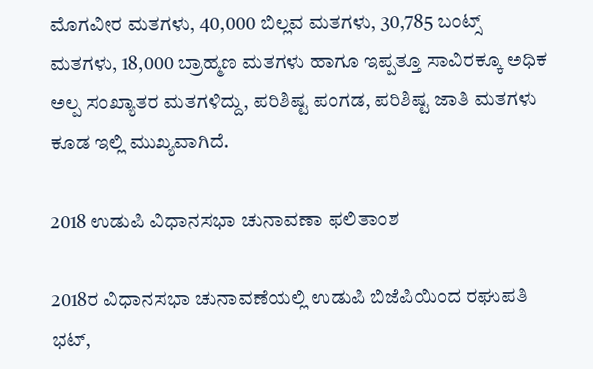ಮೊಗವೀರ ಮತಗಳು, 40,000 ಬಿಲ್ಲವ ಮತಗಳು, 30,785 ಬಂಟ್ಸ್‌ ಮತಗಳು, 18,000 ಬ್ರಾಹ್ಮಣ ಮತಗಳು ಹಾಗೂ ಇಪ್ಪತ್ತೂ ಸಾವಿರಕ್ಕೂ ಅಧಿಕ ಅಲ್ಪ ಸಂಖ್ಯಾತರ ಮತಗಳಿದ್ದು, ಪರಿಶಿಷ್ಟ ಪಂಗಡ, ಪರಿಶಿಷ್ಟ ಜಾತಿ ಮತಗಳು ಕೂಡ ಇಲ್ಲಿ ಮುಖ್ಯವಾಗಿದೆ.

2018 ಉಡುಪಿ ವಿಧಾನಸಭಾ ಚುನಾವಣಾ ಫಲಿತಾಂಶ

2018ರ ವಿಧಾನಸಭಾ ಚುನಾವಣೆಯಲ್ಲಿ ಉಡುಪಿ ಬಿಜೆಪಿಯಿಂದ ರಘುಪತಿ ಭಟ್,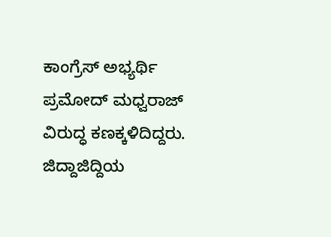ಕಾಂಗ್ರೆಸ್ ಅಭ್ಯರ್ಥಿ ಪ್ರಮೋದ್ ಮಧ್ವರಾಜ್ ವಿರುದ್ಧ ಕಣಕ್ಕಳಿದಿದ್ದರು. ಜಿದ್ದಾಜಿದ್ದಿಯ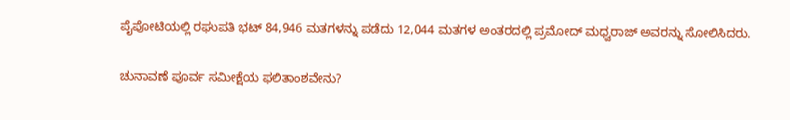ಪೈಪೋಟಿಯಲ್ಲಿ ರಘುಪತಿ ಭಟ್ 84,946 ಮತಗಳನ್ನು ಪಡೆದು 12,044 ಮತಗಳ ಅಂತರದಲ್ಲಿ ಪ್ರಮೋದ್ ಮಧ್ವರಾಜ್ ಅವರನ್ನು ಸೋಲಿಸಿದರು.

ಚುನಾವಣೆ ಪೂರ್ವ ಸಮೀಕ್ಷೆಯ ಫಲಿತಾಂಶವೇನು?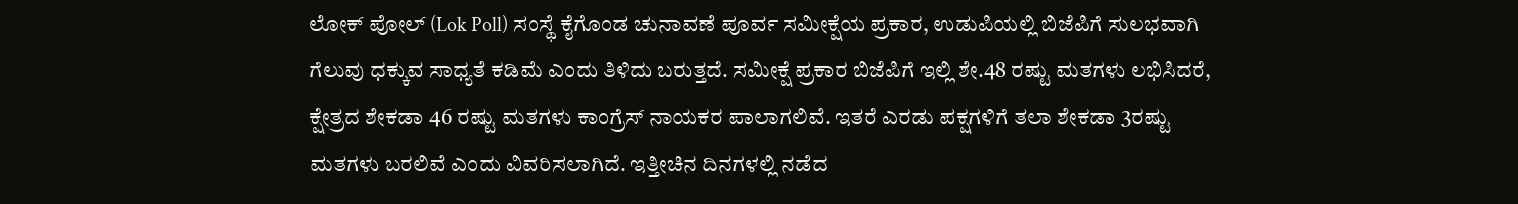ಲೋಕ್ ಪೋಲ್ (Lok Poll) ಸಂಸ್ಥೆ ಕೈಗೊಂಡ ಚುನಾವಣೆ ಪೂರ್ವ ಸಮೀಕ್ಷೆಯ ಪ್ರಕಾರ, ಉಡುಪಿಯಲ್ಲಿ ಬಿಜೆಪಿಗೆ ಸುಲಭವಾಗಿ ಗೆಲುವು ಧಕ್ಕುವ ಸಾಧ್ಯತೆ ಕಡಿಮೆ ಎಂದು ತಿಳಿದು ಬರುತ್ತದೆ. ಸಮೀಕ್ಷೆ ಪ್ರಕಾರ ಬಿಜೆಪಿಗೆ ಇಲ್ಲಿ ಶೇ.48 ರಷ್ಟು ಮತಗಳು ಲಭಿಸಿದರೆ, ಕ್ಷೇತ್ರದ ಶೇಕಡಾ 46 ರಷ್ಟು ಮತಗಳು ಕಾಂಗ್ರೆಸ್‌ ನಾಯಕರ ಪಾಲಾಗಲಿವೆ. ಇತರೆ ಎರಡು ಪಕ್ಷಗಳಿಗೆ ತಲಾ ಶೇಕಡಾ 3ರಷ್ಟು ಮತಗಳು ಬರಲಿವೆ ಎಂದು ವಿವರಿಸಲಾಗಿದೆ. ಇತ್ತೀಚಿನ ದಿನಗಳಲ್ಲಿ ನಡೆದ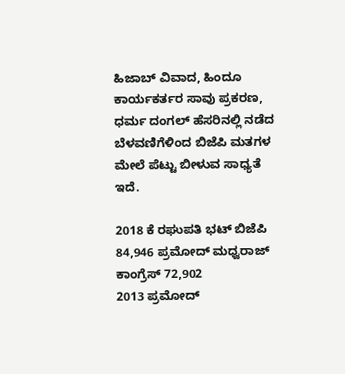ಹಿಜಾಬ್‌ ವಿವಾದ, ಹಿಂದೂ ಕಾರ್ಯಕರ್ತರ ಸಾವು ಪ್ರಕರಣ, ಧರ್ಮ ದಂಗಲ್‌ ಹೆಸರಿನಲ್ಲಿ ನಡೆದ ಬೆಳವಣಿಗೆಳಿಂದ ಬಿಜೆಪಿ ಮತಗಳ ಮೇಲೆ ಪೆಟ್ಟು ಬೀಳುವ ಸಾಧ್ಯತೆ ಇದೆ.

2018 ಕೆ ರಘುಪತಿ ಭಟ್ ಬಿಜೆಪಿ 84,946 ಪ್ರಮೋದ್ ಮಧ್ವರಾಜ್ ಕಾಂಗ್ರೆಸ್ 72,902
2013 ಪ್ರಮೋದ್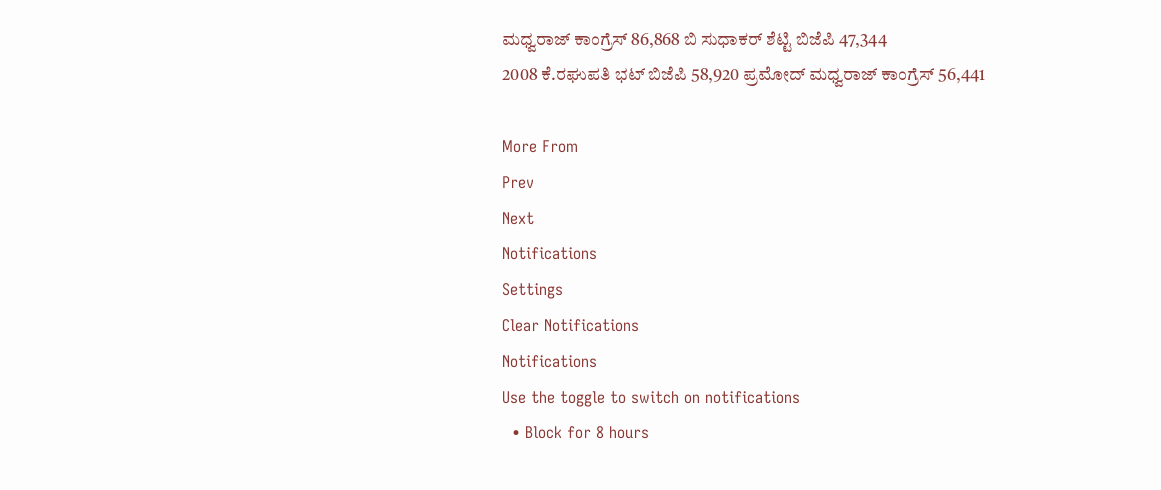ಮಧ್ವರಾಜ್ ಕಾಂಗ್ರೆಸ್ 86,868 ಬಿ ಸುಧಾಕರ್ ಶೆಟ್ಟಿ ಬಿಜೆಪಿ 47,344
2008 ಕೆ.ರಘುಪತಿ ಭಟ್ ಬಿಜೆಪಿ 58,920 ಪ್ರಮೋದ್ ಮಧ್ವರಾಜ್ ಕಾಂಗ್ರೆಸ್ 56,441

More From
Prev
Next
Notifications
Settings
Clear Notifications
Notifications
Use the toggle to switch on notifications
  • Block for 8 hours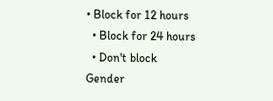• Block for 12 hours
  • Block for 24 hours
  • Don't block
Gender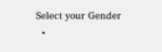Select your Gender
  •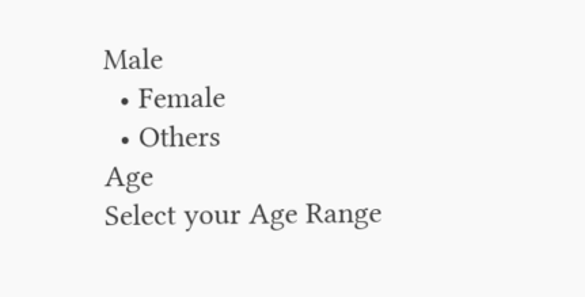Male
  • Female
  • Others
Age
Select your Age Range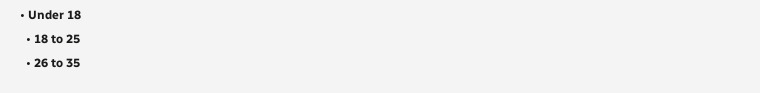• Under 18
  • 18 to 25
  • 26 to 35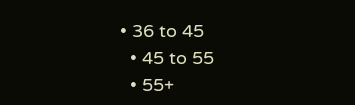• 36 to 45
  • 45 to 55
  • 55+